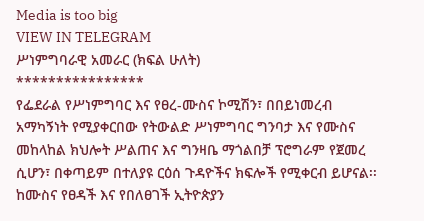Media is too big
VIEW IN TELEGRAM
ሥነምግባራዊ አመራር (ክፍል ሁለት)
****************
የፌደራል የሥነምግባር እና የፀረ-ሙስና ኮሚሽን፣ በበይነመረብ አማካኝነት የሚያቀርበው የትውልድ ሥነምግባር ግንባታ እና የሙስና መከላከል ክህሎት ሥልጠና እና ግንዛቤ ማጎልበቻ ፕሮግራም የጀመረ ሲሆን፣ በቀጣይም በተለያዩ ርዕሰ ጉዳዮችና ክፍሎች የሚቀርብ ይሆናል፡፡
ከሙስና የፀዳች እና የበለፀገች ኢትዮጵያን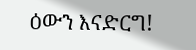ዕውን እናድርግ!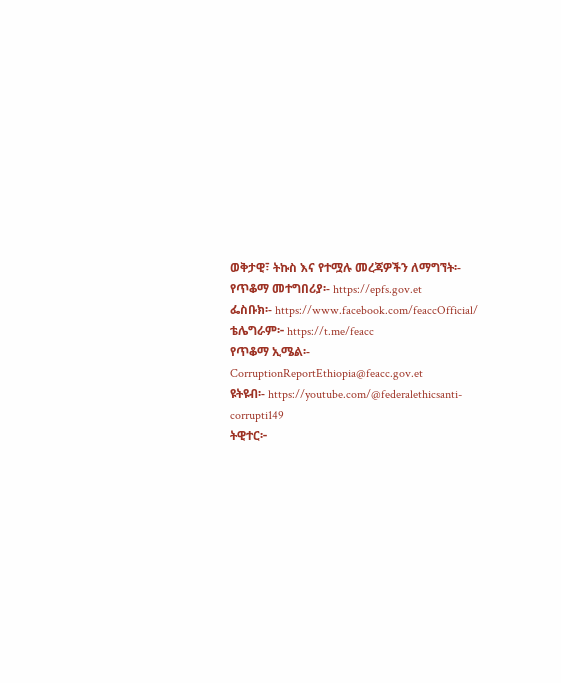ወቅታዊ፣ ትኩስ እና የተሟሉ መረጃዎችን ለማግኘት፡-
የጥቆማ መተግበሪያ፡- https://epfs.gov.et
ፌስቡክ፡- https://www.facebook.com/feaccOfficial/
ቴሌግራም፦ https://t.me/feacc
የጥቆማ ኢሜል፡- CorruptionReportEthiopia@feacc.gov.et
ዩትዩብ፡- https://youtube.com/@federalethicsanti-corrupti149
ትዊተር፦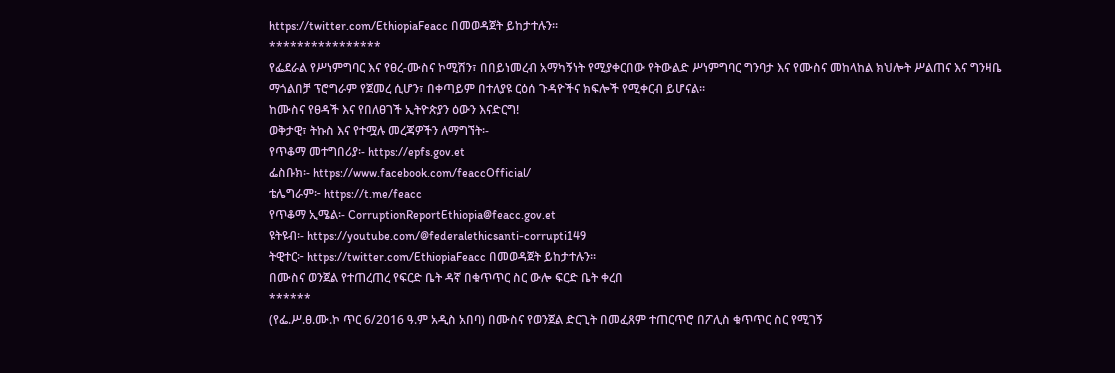https://twitter.com/EthiopiaFeacc በመወዳጀት ይከታተሉን፡፡
****************
የፌደራል የሥነምግባር እና የፀረ-ሙስና ኮሚሽን፣ በበይነመረብ አማካኝነት የሚያቀርበው የትውልድ ሥነምግባር ግንባታ እና የሙስና መከላከል ክህሎት ሥልጠና እና ግንዛቤ ማጎልበቻ ፕሮግራም የጀመረ ሲሆን፣ በቀጣይም በተለያዩ ርዕሰ ጉዳዮችና ክፍሎች የሚቀርብ ይሆናል፡፡
ከሙስና የፀዳች እና የበለፀገች ኢትዮጵያን ዕውን እናድርግ!
ወቅታዊ፣ ትኩስ እና የተሟሉ መረጃዎችን ለማግኘት፡-
የጥቆማ መተግበሪያ፡- https://epfs.gov.et
ፌስቡክ፡- https://www.facebook.com/feaccOfficial/
ቴሌግራም፦ https://t.me/feacc
የጥቆማ ኢሜል፡- CorruptionReportEthiopia@feacc.gov.et
ዩትዩብ፡- https://youtube.com/@federalethicsanti-corrupti149
ትዊተር፦ https://twitter.com/EthiopiaFeacc በመወዳጀት ይከታተሉን፡፡
በሙስና ወንጀል የተጠረጠረ የፍርድ ቤት ዳኛ በቁጥጥር ስር ውሎ ፍርድ ቤት ቀረበ
******
(የፌ.ሥ.ፀ.ሙ.ኮ ጥር 6/2016 ዓ.ም አዲስ አበባ) በሙስና የወንጀል ድርጊት በመፈጸም ተጠርጥሮ በፖሊስ ቁጥጥር ስር የሚገኝ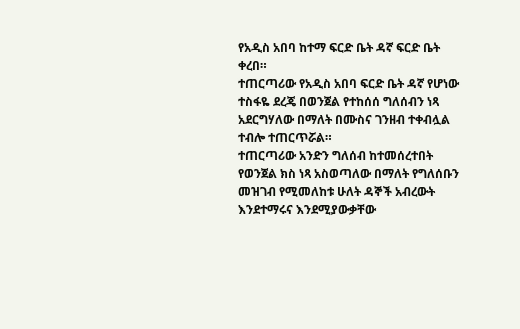የአዲስ አበባ ከተማ ፍርድ ቤት ዳኛ ፍርድ ቤት ቀረበ።
ተጠርጣሪው የአዲስ አበባ ፍርድ ቤት ዳኛ የሆነው ተስፋዬ ደረጄ በወንጀል የተከሰሰ ግለሰብን ነጻ አደርግሃለው በማለት በሙስና ገንዘብ ተቀብሏል ተብሎ ተጠርጥሯል።
ተጠርጣሪው አንድን ግለሰብ ከተመሰረተበት የወንጀል ክስ ነጻ አስወጣለው በማለት የግለሰቡን መዝገብ የሚመለከቱ ሁለት ዳኞች አብረውት እንደተማሩና እንደሚያውቃቸው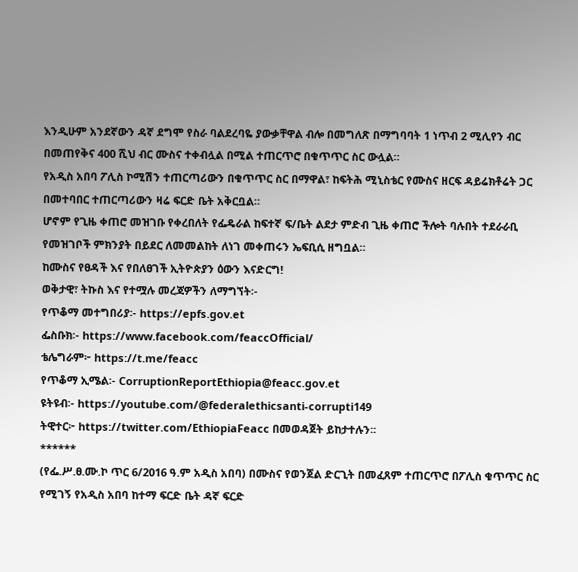እንዲሁም አንደኛውን ዳኛ ደግሞ የስራ ባልደረባዬ ያውቃቸዋል ብሎ በመግለጽ በማግባባት 1 ነጥብ 2 ሚሊየን ብር በመጠየቅና 400 ሺህ ብር ሙስና ተቀብሏል በሚል ተጠርጥሮ በቁጥጥር ስር ውሏል።
የአዲስ አበባ ፖሊስ ኮሚሽን ተጠርጣሪውን በቁጥጥር ስር በማዋል፣ ከፍትሕ ሚኒስቴር የሙስና ዘርፍ ዳይሬክቶሬት ጋር በመተባበር ተጠርጣሪውን ዛሬ ፍርድ ቤት አቅርቧል።
ሆኖም የጊዜ ቀጠሮ መዝገቡ የቀረበለት የፌዴራል ከፍተኛ ፍ/ቤት ልደታ ምድብ ጊዜ ቀጠሮ ችሎት ባሉበት ተደራራቢ የመዝገቦች ምክንያት በይደር ለመመልከት ለነገ መቀጠሩን ኤፍቢሲ ዘግቧል።
ከሙስና የፀዳች እና የበለፀገች ኢትዮጵያን ዕውን እናድርግ!
ወቅታዊ፣ ትኩስ እና የተሟሉ መረጃዎችን ለማግኘት፡-
የጥቆማ መተግበሪያ፡- https://epfs.gov.et
ፌስቡክ፡- https://www.facebook.com/feaccOfficial/
ቴሌግራም፦ https://t.me/feacc
የጥቆማ ኢሜል፡- CorruptionReportEthiopia@feacc.gov.et
ዩትዩብ፡- https://youtube.com/@federalethicsanti-corrupti149
ትዊተር፦ https://twitter.com/EthiopiaFeacc በመወዳጀት ይከታተሉን፡፡
******
(የፌ.ሥ.ፀ.ሙ.ኮ ጥር 6/2016 ዓ.ም አዲስ አበባ) በሙስና የወንጀል ድርጊት በመፈጸም ተጠርጥሮ በፖሊስ ቁጥጥር ስር የሚገኝ የአዲስ አበባ ከተማ ፍርድ ቤት ዳኛ ፍርድ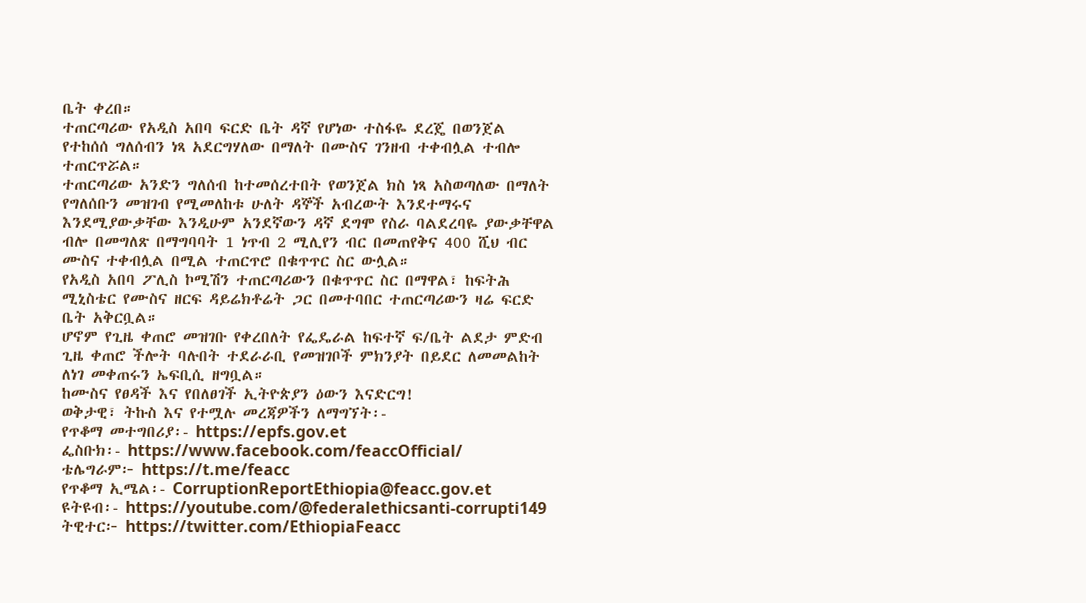ቤት ቀረበ።
ተጠርጣሪው የአዲስ አበባ ፍርድ ቤት ዳኛ የሆነው ተስፋዬ ደረጄ በወንጀል የተከሰሰ ግለሰብን ነጻ አደርግሃለው በማለት በሙስና ገንዘብ ተቀብሏል ተብሎ ተጠርጥሯል።
ተጠርጣሪው አንድን ግለሰብ ከተመሰረተበት የወንጀል ክስ ነጻ አስወጣለው በማለት የግለሰቡን መዝገብ የሚመለከቱ ሁለት ዳኞች አብረውት እንደተማሩና እንደሚያውቃቸው እንዲሁም አንደኛውን ዳኛ ደግሞ የስራ ባልደረባዬ ያውቃቸዋል ብሎ በመግለጽ በማግባባት 1 ነጥብ 2 ሚሊየን ብር በመጠየቅና 400 ሺህ ብር ሙስና ተቀብሏል በሚል ተጠርጥሮ በቁጥጥር ስር ውሏል።
የአዲስ አበባ ፖሊስ ኮሚሽን ተጠርጣሪውን በቁጥጥር ስር በማዋል፣ ከፍትሕ ሚኒስቴር የሙስና ዘርፍ ዳይሬክቶሬት ጋር በመተባበር ተጠርጣሪውን ዛሬ ፍርድ ቤት አቅርቧል።
ሆኖም የጊዜ ቀጠሮ መዝገቡ የቀረበለት የፌዴራል ከፍተኛ ፍ/ቤት ልደታ ምድብ ጊዜ ቀጠሮ ችሎት ባሉበት ተደራራቢ የመዝገቦች ምክንያት በይደር ለመመልከት ለነገ መቀጠሩን ኤፍቢሲ ዘግቧል።
ከሙስና የፀዳች እና የበለፀገች ኢትዮጵያን ዕውን እናድርግ!
ወቅታዊ፣ ትኩስ እና የተሟሉ መረጃዎችን ለማግኘት፡-
የጥቆማ መተግበሪያ፡- https://epfs.gov.et
ፌስቡክ፡- https://www.facebook.com/feaccOfficial/
ቴሌግራም፦ https://t.me/feacc
የጥቆማ ኢሜል፡- CorruptionReportEthiopia@feacc.gov.et
ዩትዩብ፡- https://youtube.com/@federalethicsanti-corrupti149
ትዊተር፦ https://twitter.com/EthiopiaFeacc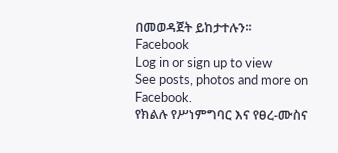በመወዳጀት ይከታተሉን፡፡
Facebook
Log in or sign up to view
See posts, photos and more on Facebook.
የክልሉ የሥነምግባር እና የፀረ-ሙስና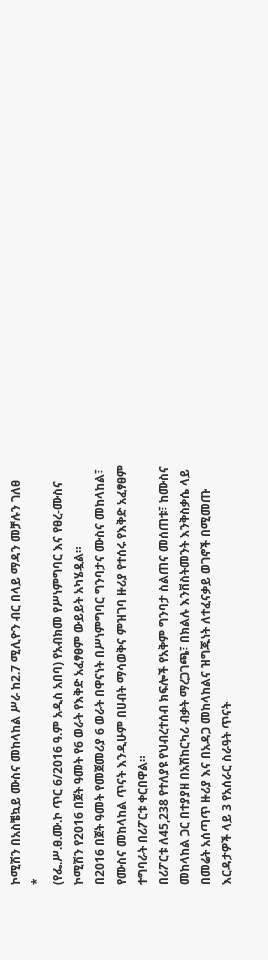ኮሚሽን በአስቼኳይ ሙስና መከላከል ሥራ ከ2.7 ሚሊዮን ብር በላይ ማዳን መቻሉን ገለፀ
*
(የፌ.ሥ.ፀ.ሙ.ኮ ጥር 6/2016 ዓ.ም አዲስ አበባ) የአብክመ የሥነምግባር እና የፀረ-ሙስና ኮሚሽን የ2016 በጀት ዓመት የ6 ወራት የእቅድ አፈፃፀም ውይይት አካሄዷል።
በ2016 በጀት ዓመት የመጀመሪያ 6 ወራት በዋናነት በሥነምግባር ግንባታና ሙስና መከላከል፣ የሙስና መከላከል ጥናት እንዲሁም በሀብት ማሳወቅና ምዝገባ ዙሪያ የተሰሩ የእቅድ አፈፃፀም ተግባራት በሪፖርቱ ቀርበዋል።
በሪፖርቱ ለ45,238 የተለያዩ የህብረተሰብ ክፍሎች የአቅም ግንባታ ስልጠና መሰጠቱ፣ ከሙስና መከላከል ጋር በተያያዘ በአሽከርካሪ ብቃት ማረጋገጫ፣ በክልሉ እንቨስትመንት እንቅስቃሴ ላይ በመሬት አሰጣጥ ዙሪያ እና በአዳጋ መከላከልና ዝግጁነት ለተፈናቃይ ወገኖች በሚመጡ እርዳታዎች ላይ 3 የአሰራር ስራዓት ጥናት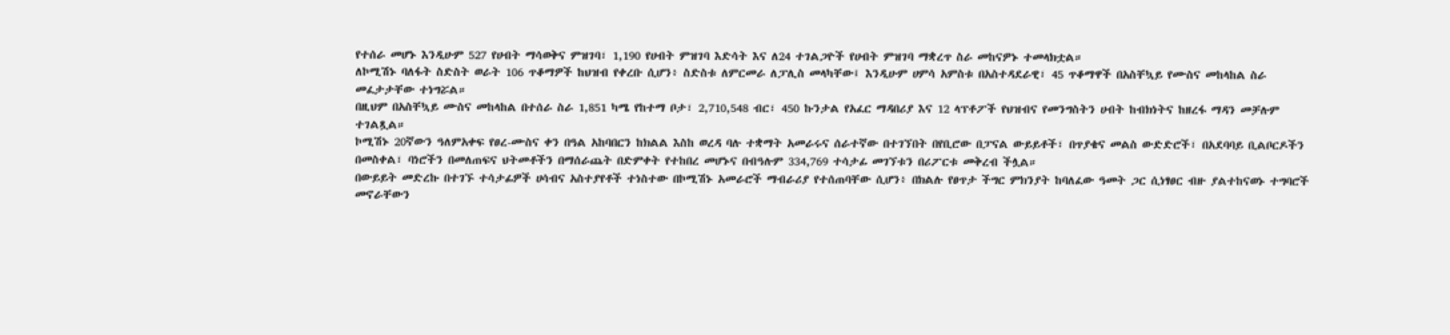የተሰራ መሆኑ እንዲሁም 527 የሀብት ማሳወቅና ምዝገባ፣ 1,190 የሀብት ምዝገባ እድሳት እና ለ24 ተገልጋዮች የሀብት ምዝገባ ማቋረጥ ስራ መከናዎኑ ተመላክቷል።
ለኮሚሽኑ ባለፋት ስድስት ወራት 106 ጥቆማዎች ከህዝብ የቀረቡ ሲሆን፥ ስድስቱ ለምርመራ ለፓሊስ መላካቸው፤ እንዲሁም ሀምሳ አምስቱ በአስተዳደራዊ፣ 45 ጥቆማዋች በአስቸኳይ የሙስና መከላከል ስራ መፈታታቸው ተነግሯል።
በዚህም በአስቸኳይ ሙስና መከላከል በተሰራ ስራ 1,851 ካሜ የከተማ ቦታ፣ 2,710,548 ብር፣ 450 ኩንታል የአፈር ማዳበሪያ እና 12 ላፕቶፖች የህዝብና የመንግስትን ሀብት ከብክነትና ከዘረፋ ማዳን መቻሉም ተገልጿል።
ኮሚሽኑ 20ኛውን ዓለምአቀፍ የፀረ-ሙስና ቀን በዓል አከባበርን ከክልል እስከ ወረዳ ባሉ ተቋማት አመራሩና ሰራተኛው በተገኘበት በየቢሮው በፓናል ውይይቶች፣ በጥያቄና መልስ ውድድሮች፣ በአደባባይ ቢልቦርዶችን በመስቀል፣ ባነሮችን በመለጠፍና ህትመቶችን በማሰራጨት በድምቀት የተከበረ መሆኑና በብዓሉም 334,769 ተሳታፊ መገኘቱን በሪፖርቱ መቅረብ ችሏል።
በውይይት መድረኩ በተገኙ ተሳታፊዎች ሀሳብና አስተያየቶች ተነስተው በኮሚሽኑ አመራሮች ማብራሪያ የተሰጠባቸው ሲሆን፥ በክልሉ የፀጥታ ችግር ምክንያት ከባለፈው ዓመት ጋር ሲነፃፀር ብዙ ያልተከናወኑ ተግባሮች መኖራቸውን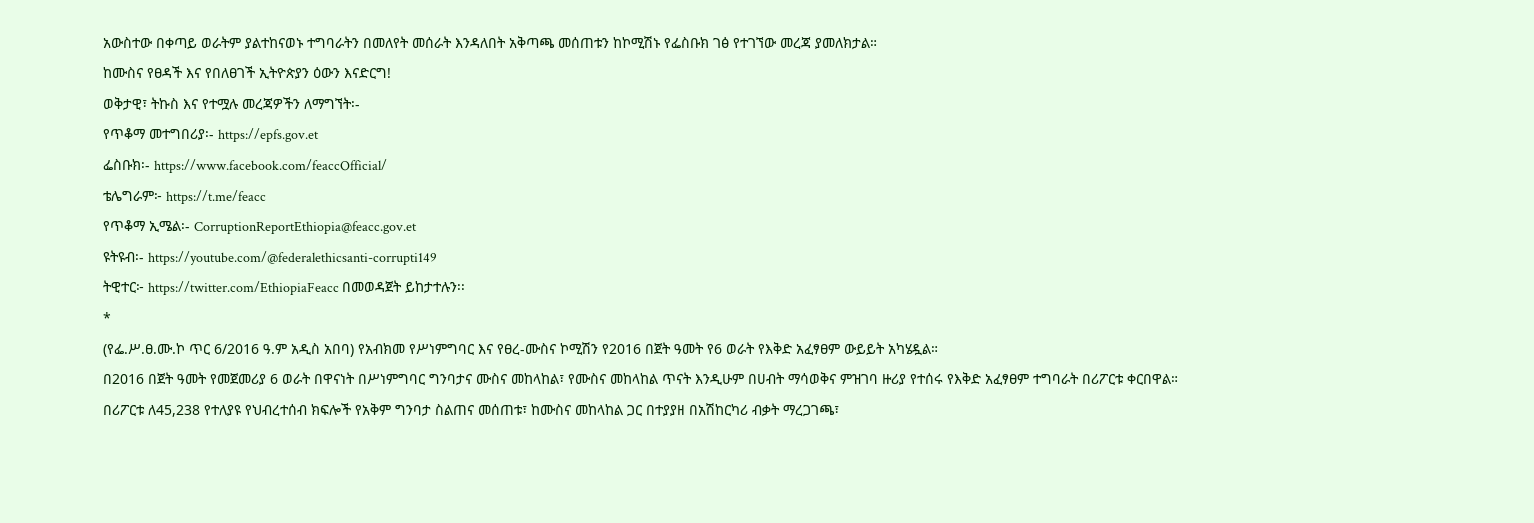አውስተው በቀጣይ ወራትም ያልተከናወኑ ተግባራትን በመለየት መሰራት እንዳለበት አቅጣጫ መሰጠቱን ከኮሚሽኑ የፌስቡክ ገፅ የተገኘው መረጃ ያመለክታል።
ከሙስና የፀዳች እና የበለፀገች ኢትዮጵያን ዕውን እናድርግ!
ወቅታዊ፣ ትኩስ እና የተሟሉ መረጃዎችን ለማግኘት፡-
የጥቆማ መተግበሪያ፡- https://epfs.gov.et
ፌስቡክ፡- https://www.facebook.com/feaccOfficial/
ቴሌግራም፦ https://t.me/feacc
የጥቆማ ኢሜል፡- CorruptionReportEthiopia@feacc.gov.et
ዩትዩብ፡- https://youtube.com/@federalethicsanti-corrupti149
ትዊተር፦ https://twitter.com/EthiopiaFeacc በመወዳጀት ይከታተሉን፡፡
*
(የፌ.ሥ.ፀ.ሙ.ኮ ጥር 6/2016 ዓ.ም አዲስ አበባ) የአብክመ የሥነምግባር እና የፀረ-ሙስና ኮሚሽን የ2016 በጀት ዓመት የ6 ወራት የእቅድ አፈፃፀም ውይይት አካሄዷል።
በ2016 በጀት ዓመት የመጀመሪያ 6 ወራት በዋናነት በሥነምግባር ግንባታና ሙስና መከላከል፣ የሙስና መከላከል ጥናት እንዲሁም በሀብት ማሳወቅና ምዝገባ ዙሪያ የተሰሩ የእቅድ አፈፃፀም ተግባራት በሪፖርቱ ቀርበዋል።
በሪፖርቱ ለ45,238 የተለያዩ የህብረተሰብ ክፍሎች የአቅም ግንባታ ስልጠና መሰጠቱ፣ ከሙስና መከላከል ጋር በተያያዘ በአሽከርካሪ ብቃት ማረጋገጫ፣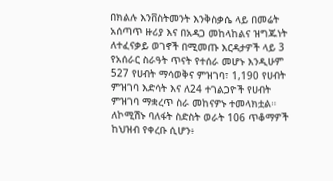በክልሉ እንቨስትመንት እንቅስቃሴ ላይ በመሬት አሰጣጥ ዙሪያ እና በአዳጋ መከላከልና ዝግጁነት ለተፈናቃይ ወገኖች በሚመጡ እርዳታዎች ላይ 3 የአሰራር ስራዓት ጥናት የተሰራ መሆኑ እንዲሁም 527 የሀብት ማሳወቅና ምዝገባ፣ 1,190 የሀብት ምዝገባ እድሳት እና ለ24 ተገልጋዮች የሀብት ምዝገባ ማቋረጥ ስራ መከናዎኑ ተመላክቷል።
ለኮሚሽኑ ባለፋት ስድስት ወራት 106 ጥቆማዎች ከህዝብ የቀረቡ ሲሆን፥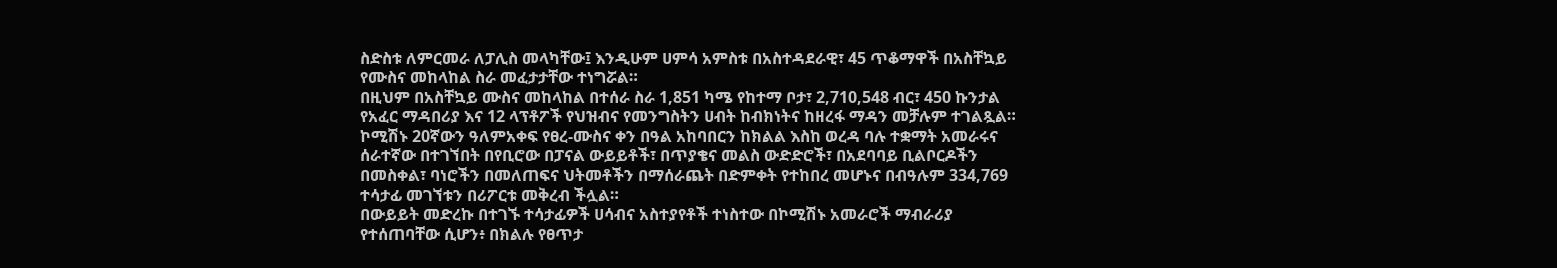ስድስቱ ለምርመራ ለፓሊስ መላካቸው፤ እንዲሁም ሀምሳ አምስቱ በአስተዳደራዊ፣ 45 ጥቆማዋች በአስቸኳይ የሙስና መከላከል ስራ መፈታታቸው ተነግሯል።
በዚህም በአስቸኳይ ሙስና መከላከል በተሰራ ስራ 1,851 ካሜ የከተማ ቦታ፣ 2,710,548 ብር፣ 450 ኩንታል የአፈር ማዳበሪያ እና 12 ላፕቶፖች የህዝብና የመንግስትን ሀብት ከብክነትና ከዘረፋ ማዳን መቻሉም ተገልጿል።
ኮሚሽኑ 20ኛውን ዓለምአቀፍ የፀረ-ሙስና ቀን በዓል አከባበርን ከክልል እስከ ወረዳ ባሉ ተቋማት አመራሩና ሰራተኛው በተገኘበት በየቢሮው በፓናል ውይይቶች፣ በጥያቄና መልስ ውድድሮች፣ በአደባባይ ቢልቦርዶችን በመስቀል፣ ባነሮችን በመለጠፍና ህትመቶችን በማሰራጨት በድምቀት የተከበረ መሆኑና በብዓሉም 334,769 ተሳታፊ መገኘቱን በሪፖርቱ መቅረብ ችሏል።
በውይይት መድረኩ በተገኙ ተሳታፊዎች ሀሳብና አስተያየቶች ተነስተው በኮሚሽኑ አመራሮች ማብራሪያ የተሰጠባቸው ሲሆን፥ በክልሉ የፀጥታ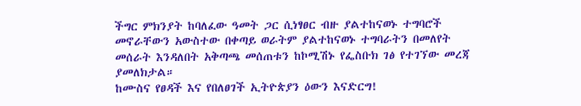ችግር ምክንያት ከባለፈው ዓመት ጋር ሲነፃፀር ብዙ ያልተከናወኑ ተግባሮች መኖራቸውን አውስተው በቀጣይ ወራትም ያልተከናወኑ ተግባራትን በመለየት መሰራት እንዳለበት አቅጣጫ መሰጠቱን ከኮሚሽኑ የፌስቡክ ገፅ የተገኘው መረጃ ያመለክታል።
ከሙስና የፀዳች እና የበለፀገች ኢትዮጵያን ዕውን እናድርግ!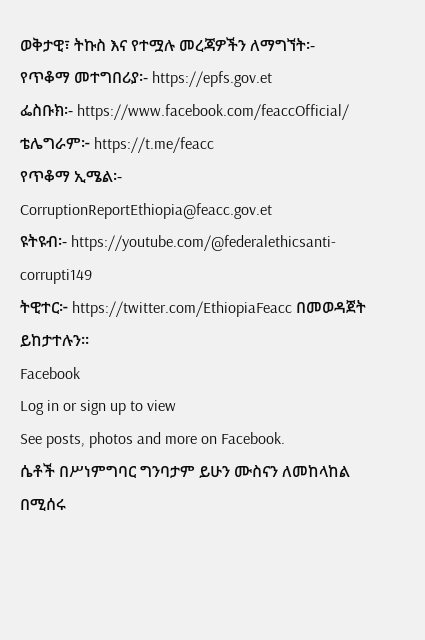ወቅታዊ፣ ትኩስ እና የተሟሉ መረጃዎችን ለማግኘት፡-
የጥቆማ መተግበሪያ፡- https://epfs.gov.et
ፌስቡክ፡- https://www.facebook.com/feaccOfficial/
ቴሌግራም፦ https://t.me/feacc
የጥቆማ ኢሜል፡- CorruptionReportEthiopia@feacc.gov.et
ዩትዩብ፡- https://youtube.com/@federalethicsanti-corrupti149
ትዊተር፦ https://twitter.com/EthiopiaFeacc በመወዳጀት ይከታተሉን፡፡
Facebook
Log in or sign up to view
See posts, photos and more on Facebook.
ሴቶች በሥነምግባር ግንባታም ይሁን ሙስናን ለመከላከል በሚሰሩ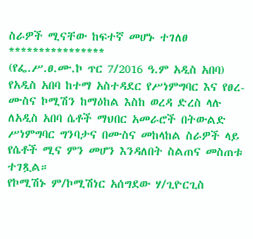ስራዎች ሚናቸው ከፍተኛ መሆኑ ተገለፀ
****************
(የፌ.ሥ.ፀ.ሙ.ኮ ጥር 7/2016 ዓ.ም አዲስ አበባ) የአዲስ አበባ ከተማ አስተዳደር የሥነምግባር እና የፀረ-ሙስና ኮሚሽን ከማዕከል እስከ ወረዳ ድረስ ላሉ ለአዲስ አበባ ሴቶች ማህበር አመራሮች በትውልድ ሥነምግባር ግንባታና በሙስና መከላከል ስራዎች ላይ የሴቶች ሚና ምን መሆን እንዳለበት ስልጠና መስጠቱ ተገጿል።
የኮሚሽኑ ም/ኮሚሽነር አሰግደው ሃ/ጊዮርጊስ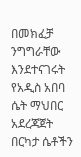በመክፈቻ ንግግራቸው እንደተናገሩት የአዲስ አበባ ሴት ማህበር አደረጃጀት በርካታ ሴቶችን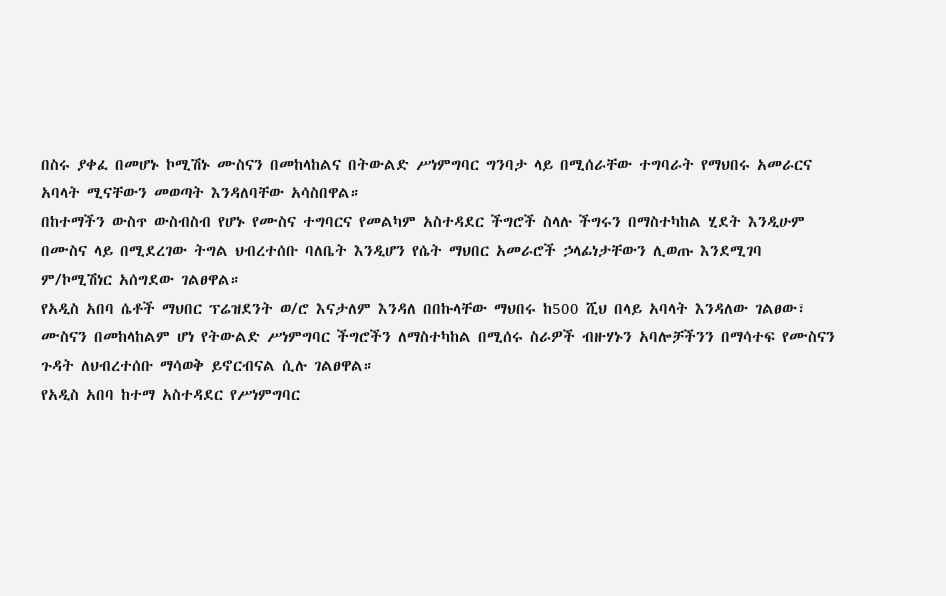በስሩ ያቀፈ በመሆኑ ኮሚሽኑ ሙስናን በመከላከልና በትውልድ ሥነምግባር ግንባታ ላይ በሚሰራቸው ተግባራት የማህበሩ አመራርና አባላት ሚናቸውን መወጣት እንዳለባቸው አሳስበዋል።
በከተማችን ውስጥ ውስብስብ የሆኑ የሙስና ተግባርና የመልካም አስተዳደር ችግሮች ስላሉ ችግሩን በማስተካከል ሂደት እንዲሁም በሙስና ላይ በሚደረገው ትግል ህብረተሰቡ ባለቤት እንዲሆን የሴት ማህበር አመራሮች ኃላፊነታቸውን ሊወጡ እንደሚገባ ም/ኮሚሽነር አሰግደው ገልፀዋል።
የአዲስ አበባ ሴቶች ማህበር ፕሬዝደንት ወ/ሮ እናታለም እንዳለ በበኩላቸው ማህበሩ ከ500 ሺህ በላይ አባላት እንዳለው ገልፀው፣ ሙስናን በመከላከልም ሆነ የትውልድ ሥነምግባር ችግሮችን ለማስተካከል በሚሰሩ ስራዎች ብዙሃኑን አባሎቻችንን በማሳተፍ የሙስናን ጉዳት ለህብረተሰቡ ማሳወቅ ይኖርብናል ሲሉ ገልፀዋል።
የአዲስ አበባ ከተማ አስተዳደር የሥነምግባር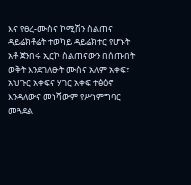እና የፀረ-ሙስና ኮሚሽን ስልጠና ዳይሬክቶሬት ተወካይ ዳይሬክተር የሆኑት አቶ ጀንበሩ ኢርኮ ስልጠናውን በሰጡበት ወቅት እንደገለፁት ሙስና አለም አቀፍ፣ አህጉር አቀፍና ሃገር አቀፍ ተፅዕኖ እንዳለውና መነሻውም የሥነምግባር መጓደል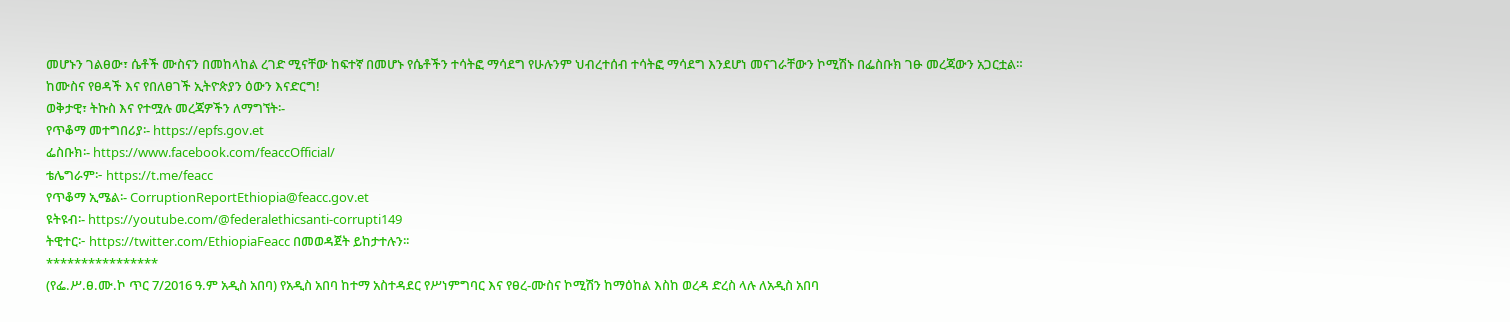መሆኑን ገልፀው፣ ሴቶች ሙስናን በመከላከል ረገድ ሚናቸው ከፍተኛ በመሆኑ የሴቶችን ተሳትፎ ማሳደግ የሁሉንም ህብረተሰብ ተሳትፎ ማሳደግ እንደሆነ መናገራቸውን ኮሚሽኑ በፌስቡክ ገፁ መረጃውን አጋርቷል።
ከሙስና የፀዳች እና የበለፀገች ኢትዮጵያን ዕውን እናድርግ!
ወቅታዊ፣ ትኩስ እና የተሟሉ መረጃዎችን ለማግኘት፡-
የጥቆማ መተግበሪያ፡- https://epfs.gov.et
ፌስቡክ፡- https://www.facebook.com/feaccOfficial/
ቴሌግራም፦ https://t.me/feacc
የጥቆማ ኢሜል፡- CorruptionReportEthiopia@feacc.gov.et
ዩትዩብ፡- https://youtube.com/@federalethicsanti-corrupti149
ትዊተር፦ https://twitter.com/EthiopiaFeacc በመወዳጀት ይከታተሉን፡፡
****************
(የፌ.ሥ.ፀ.ሙ.ኮ ጥር 7/2016 ዓ.ም አዲስ አበባ) የአዲስ አበባ ከተማ አስተዳደር የሥነምግባር እና የፀረ-ሙስና ኮሚሽን ከማዕከል እስከ ወረዳ ድረስ ላሉ ለአዲስ አበባ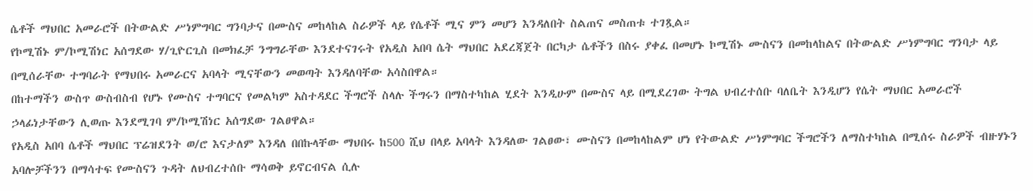ሴቶች ማህበር አመራሮች በትውልድ ሥነምግባር ግንባታና በሙስና መከላከል ስራዎች ላይ የሴቶች ሚና ምን መሆን እንዳለበት ስልጠና መስጠቱ ተገጿል።
የኮሚሽኑ ም/ኮሚሽነር አሰግደው ሃ/ጊዮርጊስ በመክፈቻ ንግግራቸው እንደተናገሩት የአዲስ አበባ ሴት ማህበር አደረጃጀት በርካታ ሴቶችን በስሩ ያቀፈ በመሆኑ ኮሚሽኑ ሙስናን በመከላከልና በትውልድ ሥነምግባር ግንባታ ላይ በሚሰራቸው ተግባራት የማህበሩ አመራርና አባላት ሚናቸውን መወጣት እንዳለባቸው አሳስበዋል።
በከተማችን ውስጥ ውስብስብ የሆኑ የሙስና ተግባርና የመልካም አስተዳደር ችግሮች ስላሉ ችግሩን በማስተካከል ሂደት እንዲሁም በሙስና ላይ በሚደረገው ትግል ህብረተሰቡ ባለቤት እንዲሆን የሴት ማህበር አመራሮች ኃላፊነታቸውን ሊወጡ እንደሚገባ ም/ኮሚሽነር አሰግደው ገልፀዋል።
የአዲስ አበባ ሴቶች ማህበር ፕሬዝደንት ወ/ሮ እናታለም እንዳለ በበኩላቸው ማህበሩ ከ500 ሺህ በላይ አባላት እንዳለው ገልፀው፣ ሙስናን በመከላከልም ሆነ የትውልድ ሥነምግባር ችግሮችን ለማስተካከል በሚሰሩ ስራዎች ብዙሃኑን አባሎቻችንን በማሳተፍ የሙስናን ጉዳት ለህብረተሰቡ ማሳወቅ ይኖርብናል ሲሉ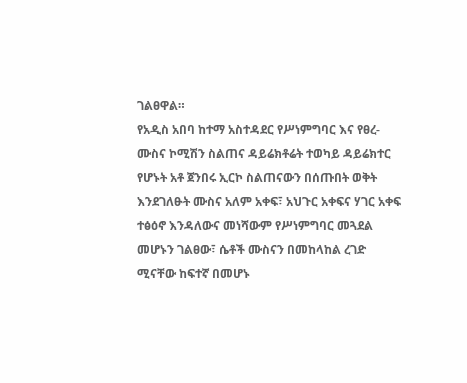ገልፀዋል።
የአዲስ አበባ ከተማ አስተዳደር የሥነምግባር እና የፀረ-ሙስና ኮሚሽን ስልጠና ዳይሬክቶሬት ተወካይ ዳይሬክተር የሆኑት አቶ ጀንበሩ ኢርኮ ስልጠናውን በሰጡበት ወቅት እንደገለፁት ሙስና አለም አቀፍ፣ አህጉር አቀፍና ሃገር አቀፍ ተፅዕኖ እንዳለውና መነሻውም የሥነምግባር መጓደል መሆኑን ገልፀው፣ ሴቶች ሙስናን በመከላከል ረገድ ሚናቸው ከፍተኛ በመሆኑ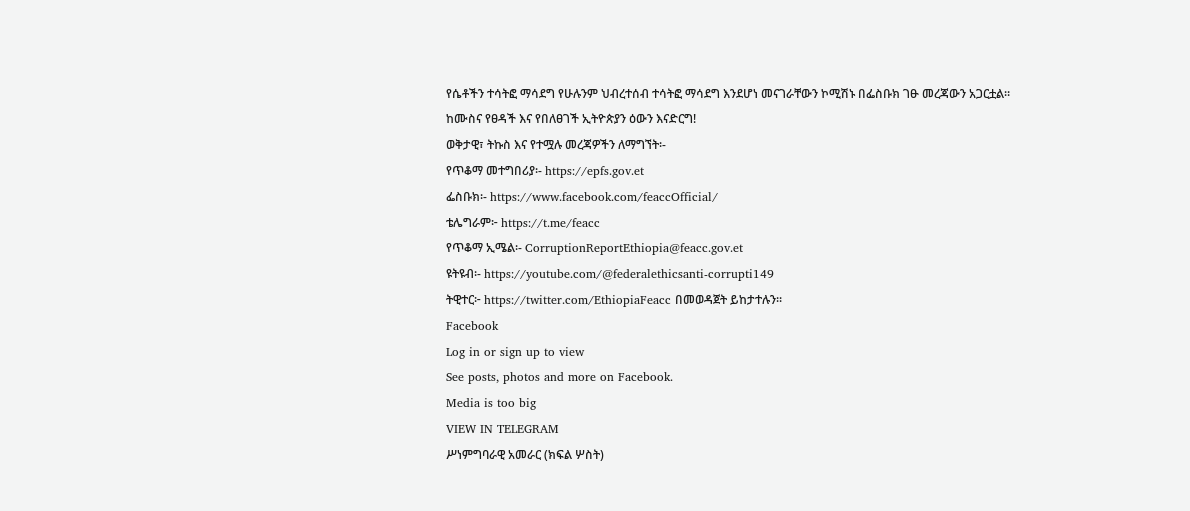የሴቶችን ተሳትፎ ማሳደግ የሁሉንም ህብረተሰብ ተሳትፎ ማሳደግ እንደሆነ መናገራቸውን ኮሚሽኑ በፌስቡክ ገፁ መረጃውን አጋርቷል።
ከሙስና የፀዳች እና የበለፀገች ኢትዮጵያን ዕውን እናድርግ!
ወቅታዊ፣ ትኩስ እና የተሟሉ መረጃዎችን ለማግኘት፡-
የጥቆማ መተግበሪያ፡- https://epfs.gov.et
ፌስቡክ፡- https://www.facebook.com/feaccOfficial/
ቴሌግራም፦ https://t.me/feacc
የጥቆማ ኢሜል፡- CorruptionReportEthiopia@feacc.gov.et
ዩትዩብ፡- https://youtube.com/@federalethicsanti-corrupti149
ትዊተር፦ https://twitter.com/EthiopiaFeacc በመወዳጀት ይከታተሉን፡፡
Facebook
Log in or sign up to view
See posts, photos and more on Facebook.
Media is too big
VIEW IN TELEGRAM
ሥነምግባራዊ አመራር (ክፍል ሦስት)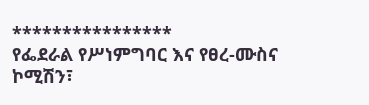****************
የፌደራል የሥነምግባር እና የፀረ-ሙስና ኮሚሽን፣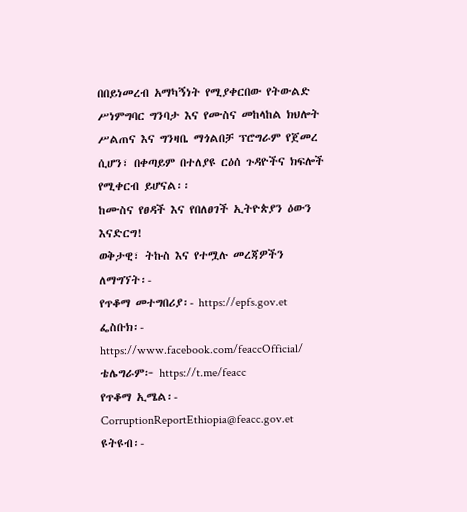በበይነመረብ አማካኝነት የሚያቀርበው የትውልድ ሥነምግባር ግንባታ እና የሙስና መከላከል ክህሎት ሥልጠና እና ግንዛቤ ማጎልበቻ ፕሮግራም የጀመረ ሲሆን፣ በቀጣይም በተለያዩ ርዕሰ ጉዳዮችና ክፍሎች የሚቀርብ ይሆናል፡፡
ከሙስና የፀዳች እና የበለፀገች ኢትዮጵያን ዕውን እናድርግ!
ወቅታዊ፣ ትኩስ እና የተሟሉ መረጃዎችን ለማግኘት፡-
የጥቆማ መተግበሪያ፡- https://epfs.gov.et
ፌስቡክ፡- https://www.facebook.com/feaccOfficial/
ቴሌግራም፦ https://t.me/feacc
የጥቆማ ኢሜል፡- CorruptionReportEthiopia@feacc.gov.et
ዩትዩብ፡-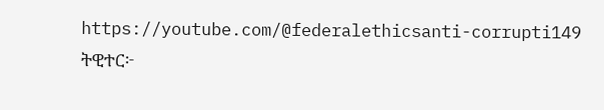https://youtube.com/@federalethicsanti-corrupti149
ትዊተር፦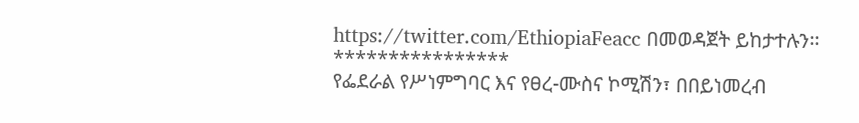https://twitter.com/EthiopiaFeacc በመወዳጀት ይከታተሉን፡፡
****************
የፌደራል የሥነምግባር እና የፀረ-ሙስና ኮሚሽን፣ በበይነመረብ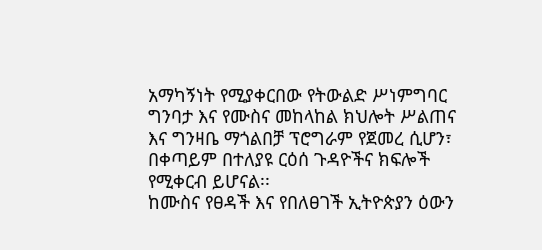አማካኝነት የሚያቀርበው የትውልድ ሥነምግባር ግንባታ እና የሙስና መከላከል ክህሎት ሥልጠና እና ግንዛቤ ማጎልበቻ ፕሮግራም የጀመረ ሲሆን፣ በቀጣይም በተለያዩ ርዕሰ ጉዳዮችና ክፍሎች የሚቀርብ ይሆናል፡፡
ከሙስና የፀዳች እና የበለፀገች ኢትዮጵያን ዕውን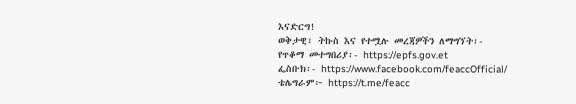እናድርግ!
ወቅታዊ፣ ትኩስ እና የተሟሉ መረጃዎችን ለማግኘት፡-
የጥቆማ መተግበሪያ፡- https://epfs.gov.et
ፌስቡክ፡- https://www.facebook.com/feaccOfficial/
ቴሌግራም፦ https://t.me/feacc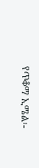የጥቆማ ኢሜል፡-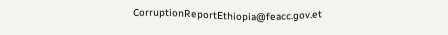CorruptionReportEthiopia@feacc.gov.et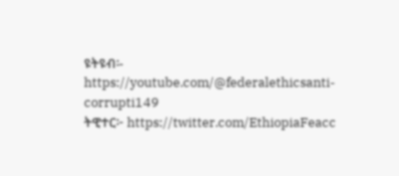ዩትዩብ፡- https://youtube.com/@federalethicsanti-corrupti149
ትዊተር፦ https://twitter.com/EthiopiaFeacc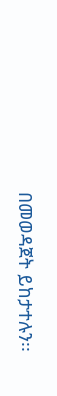በመወዳጀት ይከታተሉን፡፡